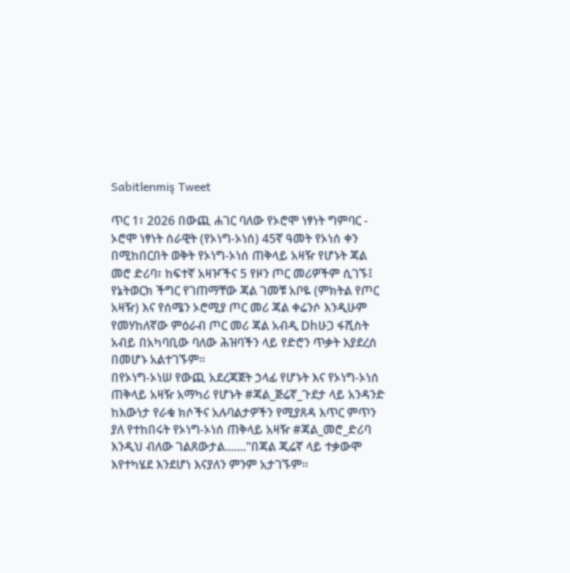Sabitlenmiş Tweet

ጥር 1፣ 2026 በውጪ ሐገር ባለው የኦሮሞ ነፃነት ግምባር - ኦሮሞ ነፃነት ሰራዊት (የኦነግ-ኦነሰ) 45ኛ ዓመት የኦነሰ ቀን በሚከበርበት ወቅት የኦነግ-ኦነሰ ጠቅላይ አዛዥ የሆኑት ጃል መሮ ድሪባ፣ ከፍተኛ አዛዦችና 5 የዞን ጦር መሪዎችም ሲገኙ፤ የኔትወርክ ችግር የገጠማቸው ጃል ገመቹ አቦዬ (ምክትል የጦር አዛዥ) እና የሰሜን ኦሮሚያ ጦር መሪ ጃል ቀሬንሶ እንዲሁም የመሃከለኛው ምዕራብ ጦር መሪ ጃል አብዲ Dhሁጋ ፋሺስት አብይ በአካባቢው ባለው ሕዝባችን ላይ የድሮን ጥቃት እያደረሰ በመሆኑ አልተገኙም።
በየኦነግ-ኦነሠ የውጪ አደረጃጀት ኃላፊ የሆኑት እና የኦነግ-ኦነሰ ጠቅላይ አዛዥ አማካሪ የሆኑት #ጃል_ጅሬኛ_ጉደታ ላይ አንዳንድ ከእውነታ የራቁ ክሶችና አሉባልታዎችን የሚያጸዳ እጥር ምጥን ያለ የተከበሩት የኦነግ-ኦነሰ ጠቅላይ አዛዥ #ጃል_መሮ_ድሪባ እንዲህ ብለው ገልጸውታል......."በጃል ጂሬኛ ላይ ተቃውሞ እየተካሄደ እንደሆነ እናያለን ምንም አታገኙም።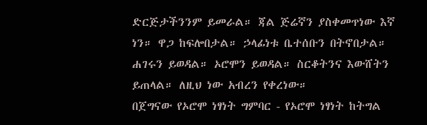ድርጅታችንንም ይመራል። ጃል ጅሬኛን ያስቀመጥነው እኛ ነን። ዋጋ ከፍሎበታል። ኃላፊነቱ ቤተሰቡን በትኖበታል። ሐገሩን ይወዳል። ኦሮሞን ይወዳል። ስርቆትንና እውሸትን ይጠላል። ለዚህ ነው አብረን የቀረነው።
በጀግናው የኦሮሞ ነፃነት ግምባር - የኦሮሞ ነፃነት ከትግል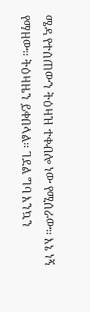ሜዳ የተሰጠውን ትዕዛዝ ተቀብሎ ነው የሚሰራው። እኔ ነኝ የማዘው። ትዕዛዜን ይቀበላል። ገደል ግባ እንኳን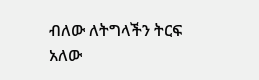ብለው ለትግላችን ትርፍ አለው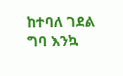ከተባለ ገደል ግባ እንኳ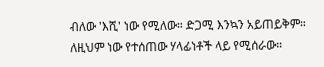ብለው 'እሺ' ነው የሚለው። ድጋሚ እንኳን አይጠይቅም። ለዚህም ነው የተሰጠው ሃላፊነቶች ላይ የሚሰራው።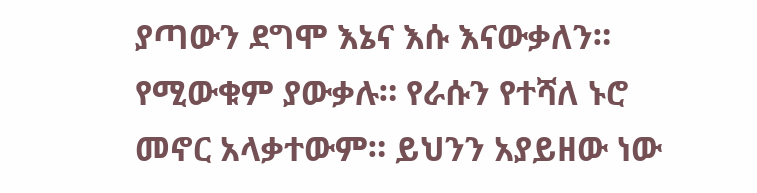ያጣውን ደግሞ እኔና እሱ እናውቃለን። የሚውቁም ያውቃሉ። የራሱን የተሻለ ኑሮ መኖር አላቃተውም። ይህንን አያይዘው ነው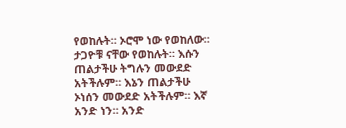የወከሉት። ኦሮሞ ነው የወከለው። ታጋዮቹ ናቸው የወከሉት። እሱን ጠልታችሁ ትግሉን መውደድ አትችሉም። እኔን ጠልታችሁ ኦነሰን መውደድ አትችሉም። እኛ አንድ ነን። አንድ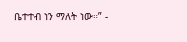ቤተተብ ነን ማለት ነው።” -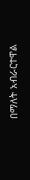በማለት አብራርተዋል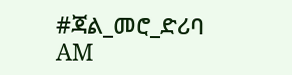#ጃል_መሮ_ድሪባ
AM